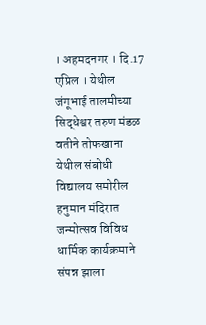। अहमदनगर । दि.17 एप्रिल । येथील जंगूभाई तालमीच्या सिद्धेश्वर तरुण मंडळ वतीने तोफखाना येथील संबोधी विद्यालय समोरील हनुमान मंदिरात जन्मोत्सव विविध धार्मिक कार्यक्रमाने संपन्न झाला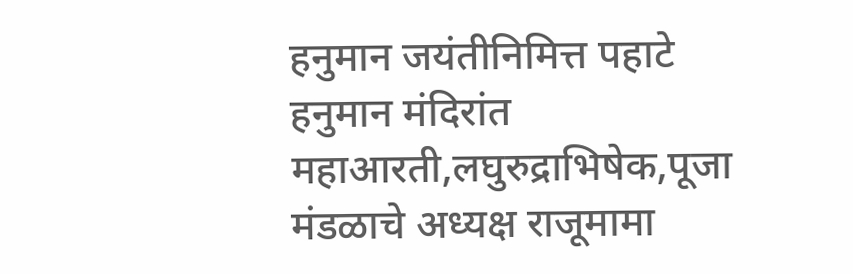हनुमान जयंतीनिमित्त पहाटे हनुमान मंदिरांत महाआरती,लघुरुद्राभिषेक,पूजा मंडळाचे अध्यक्ष राजूमामा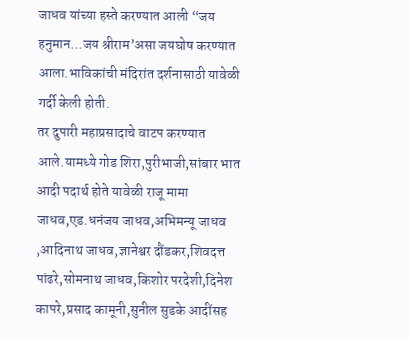जाधव यांच्या हस्ते करण्यात आली “जय हनुमान...जय श्रीराम’असा जयघोष करण्यात आला.भाविकांची मंदिरांत दर्शनासाठी यावेळी गर्दी केली होती.
तर दुपारी महाप्रसादाचे वाटप करण्यात आले.यामध्ये गोड शिरा,पुरीभाजी,सांबार भात आदी पदार्थ होते यावेळी राजू मामा जाधव,एड.धनंजय जाधव,अभिमन्यू जाधव ,आदिनाथ जाधव,ज्ञानेश्वर दौंडकर,शिवदत्त पांढरे,सोमनाथ जाधव,किशोर परदेशी,दिनेश कापरे,प्रसाद कामूनी,सुनील सुडके आदींसह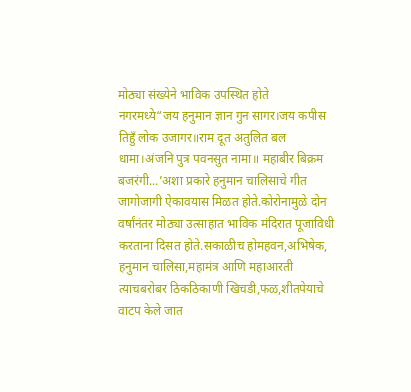मोठ्या संख्येने भाविक उपस्थित होते
नगरमध्ये“जय हनुमान ज्ञान गुन सागर।जय कपीस तिहुँ लोक उजागर॥राम दूत अतुलित बल धामा।अंजनि पुत्र पवनसुत नामा॥ महाबीर बिक्रम बजरंगी...’अशा प्रकारे हनुमान चालिसाचे गीत जागोजागी ऐकावयास मिळत होते.कोरोनामुळे दोन वर्षांनंतर मोठ्या उत्साहात भाविक मंदिरात पूजाविधी करताना दिसत होते.सकाळीच होमहवन,अभिषेक, हनुमान चालिसा,महामंत्र आणि महाआरती त्याचबरोबर ठिकठिकाणी खिचडी,फळ,शीतपेयाचे वाटप केले जात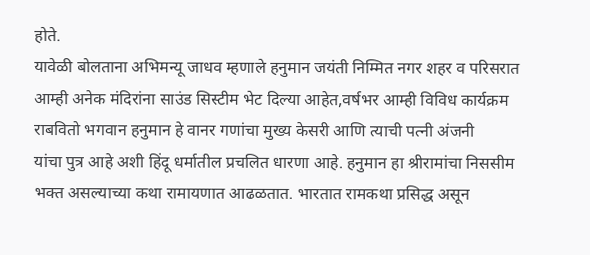होते.
यावेळी बोलताना अभिमन्यू जाधव म्हणाले हनुमान जयंती निम्मित नगर शहर व परिसरात आम्ही अनेक मंदिरांना साउंड सिस्टीम भेट दिल्या आहेत,वर्षभर आम्ही विविध कार्यक्रम राबवितो भगवान हनुमान हे वानर गणांचा मुख्य केसरी आणि त्याची पत्नी अंजनी
यांचा पुत्र आहे अशी हिंदू धर्मातील प्रचलित धारणा आहे. हनुमान हा श्रीरामांचा निससीम भक्त असल्याच्या कथा रामायणात आढळतात. भारतात रामकथा प्रसिद्ध असून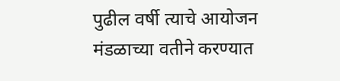पुढील वर्षी त्याचे आयोजन मंडळाच्या वतीने करण्यात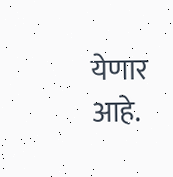येणार आहे.